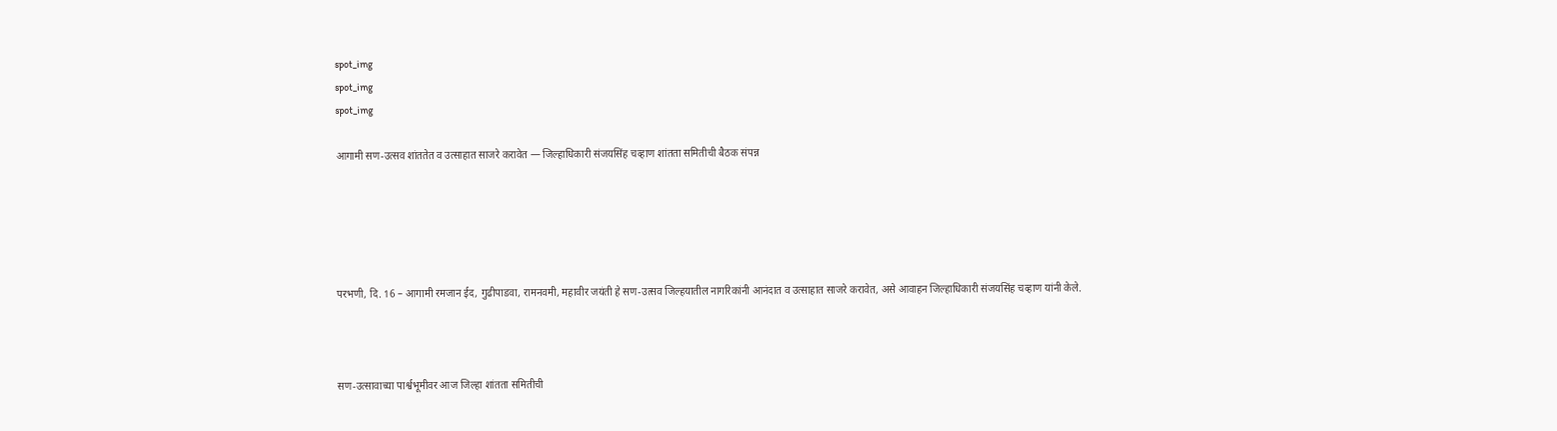spot_img
spot_img
spot_img

आगामी सण-उत्सव शांततेत व उत्साहात साजरे करावेत — जिल्हाधिकारी संजयसिंह चव्हाण शांतता समितीची बैठक संपन्न





परभणी, दि. 16 – आगामी रमजान ईद, गुढीपाडवा, रामनवमी, महावीर जयंती हे सण-उत्सव जिल्हयातील नागरिकांनी आनंदात व उत्साहात साजरे करावेत, असे आवाहन जिल्हाधिकारी संजयसिंह चव्हाण यांनी केले.



सण-उत्सावाच्या पार्श्वभूमीवर आज जिल्हा शांतता समितीची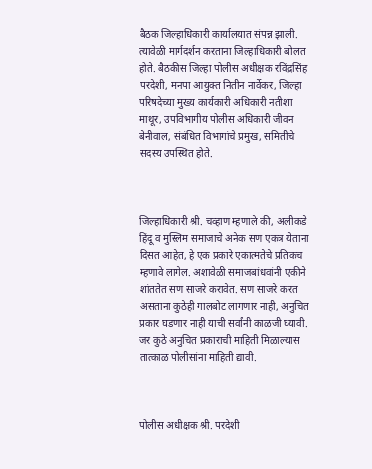बैठक जिल्हाधिकारी कार्यालयात संपन्न झाली. त्यावेळी मार्गदर्शन करताना जिल्हाधिकारी बोलत होते. बैठकीस जिल्हा पोलीस अधीक्षक रविंद्रसिंह परदेशी, मनपा आयुक्त नितीन नार्वेकर, जिल्हा परिषदेच्या मुख्य कार्यकारी अधिकारी नतीशा माथूर, उपविभागीय पोलीस अधिकारी जीवन बेनीवाल, संबंधित विभागांचे प्रमुख, समितीचे सदस्य उपस्थित होते.



जिल्हाधिकारी श्री. चव्हाण म्हणाले की, अलीकडे हिंदू व मुस्लिम समाजाचे अनेक सण एकत्र येताना दिसत आहेत, हे एक प्रकारे एकात्मतेचे प्रतिकच म्हणावे लागेल. अशावेळी समाजबांधवांनी एकीने शांततेत सण साजरे करावेत. सण साजरे करत असताना कुठेही गालबोट लागणार नाही, अनुचित प्रकार घडणार नाही याची सर्वांनी काळजी घ्यावी. जर कुठे अनुचित प्रकाराची माहिती मिळाल्यास तात्काळ पोलीसांना माहिती द्यावी.



पोलीस अधीक्षक श्री. परदेशी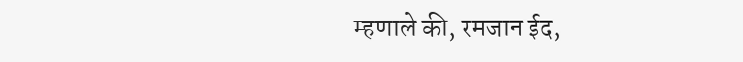म्हणाले की, रमजान ईद,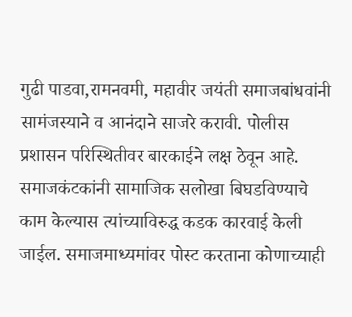गुढी पाडवा,रामनवमी, महावीर जयंती समाजबांधवांनी सामंजस्याने व आनंदाने साजरे करावी. पोलीस प्रशासन परिस्थितीवर बारकाईने लक्ष ठेवून आहे. समाजकंटकांनी सामाजिक सलोखा बिघडविण्याचे काम केल्यास त्यांच्याविरुद्ध कडक कारवाई केली जाईल. समाजमाध्यमांवर पोस्ट करताना कोणाच्याही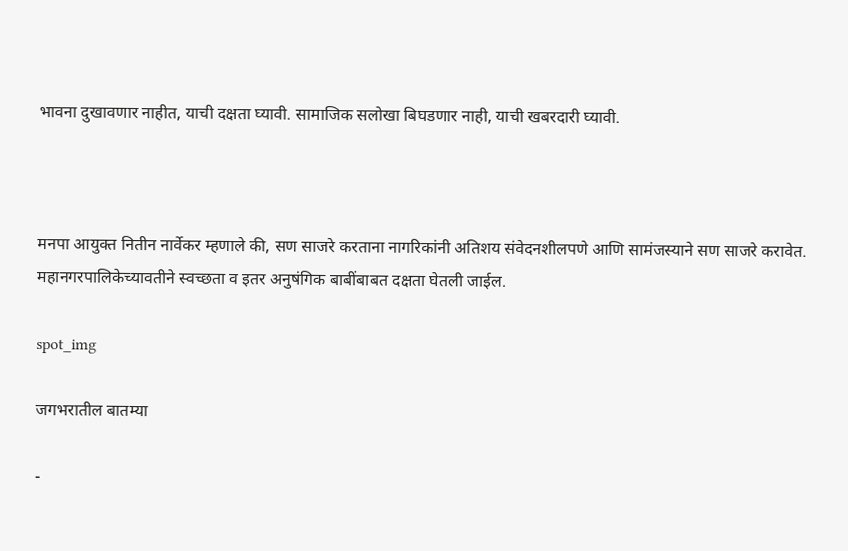भावना दुखावणार नाहीत, याची दक्षता घ्यावी. सामाजिक सलोखा बिघडणार नाही, याची खबरदारी घ्यावी.



मनपा आयुक्त नितीन नार्वेकर म्हणाले की, सण साजरे करताना नागरिकांनी अतिशय संवेदनशीलपणे आणि सामंजस्याने सण साजरे करावेत. महानगरपालिकेच्यावतीने स्वच्छता व इतर अनुषंगिक बाबींबाबत दक्षता घेतली जाईल.

spot_img

जगभरातील बातम्या

-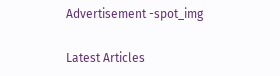Advertisement -spot_img

Latest Articles